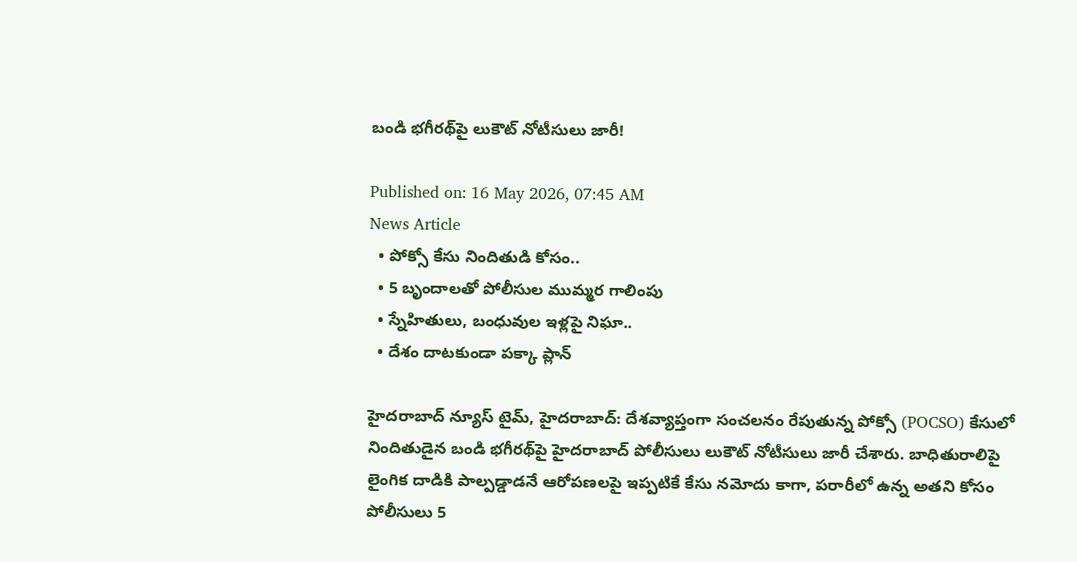బండి భగీరథ్‌పై లుకౌట్‌ నోటీసులు జారీ!

Published on: 16 May 2026, 07:45 AM
News Article
  • పోక్సో కేసు నిందితుడి కోసం..
  • 5 బృందాలతో పోలీసుల ముమ్మర గాలింపు
  • స్నేహితులు, బంధువుల ఇళ్లపై నిఘా..
  • దేశం దాటకుండా పక్కా ప్లాన్

హైదరాబాద్ న్యూస్ టైమ్, హైదరాబాద్: దేశవ్యాప్తంగా సంచలనం రేపుతున్న పోక్సో (POCSO) కేసులో నిందితుడైన బండి భగీరథ్‌పై హైదరాబాద్ పోలీసులు లుకౌట్ నోటీసులు జారీ చేశారు. బాధితురాలిపై లైంగిక దాడికి పాల్పడ్డాడనే ఆరోపణలపై ఇప్పటికే కేసు నమోదు కాగా, పరారీలో ఉన్న అతని కోసం పోలీసులు 5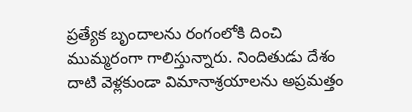ప్రత్యేక బృందాలను రంగంలోకి దించి ముమ్మరంగా గాలిస్తున్నారు. నిందితుడు దేశం దాటి వెళ్లకుండా విమానాశ్రయాలను అప్రమత్తం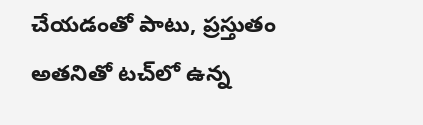చేయడంతో పాటు, ప్రస్తుతం అతనితో టచ్‌లో ఉన్న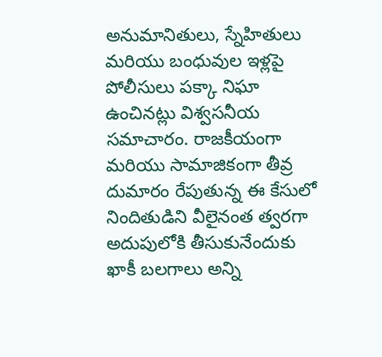అనుమానితులు, స్నేహితులు మరియు బంధువుల ఇళ్లపై పోలీసులు పక్కా నిఘా ఉంచినట్లు విశ్వసనీయ సమాచారం. రాజకీయంగా మరియు సామాజికంగా తీవ్ర దుమారం రేపుతున్న ఈ కేసులో నిందితుడిని వీలైనంత త్వరగా అదుపులోకి తీసుకునేందుకు ఖాకీ బలగాలు అన్ని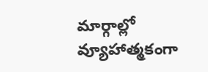మార్గాల్లో వ్యూహాత్మకంగా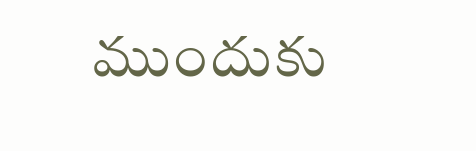ముందుకు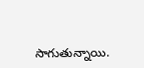సాగుతున్నాయి.